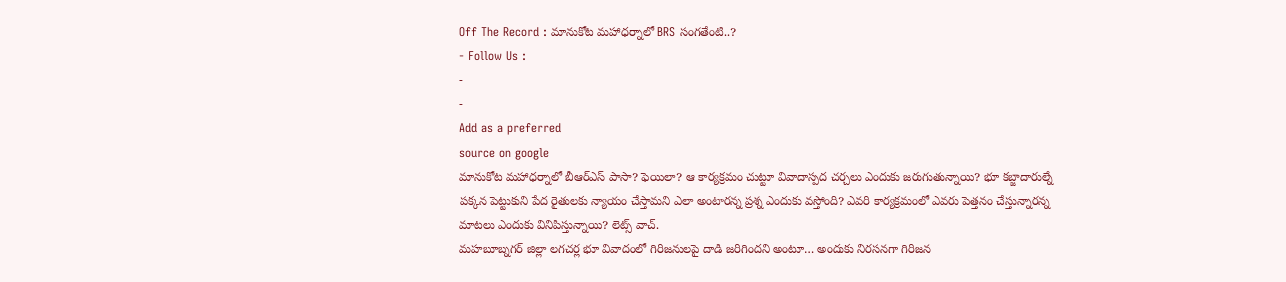Off The Record : మానుకోట మహాధర్నాలో BRS సంగతేంటి..?
- Follow Us :
-
-
Add as a preferred
source on google
మానుకోట మహాధర్నాలో బీఆర్ఎస్ పాసా? ఫెయిలా? ఆ కార్యక్రమం చుట్టూ వివాదాస్పద చర్చలు ఎందుకు జరుగుతున్నాయి? భూ కబ్జాదారుల్నే పక్కన పెట్టుకుని పేద రైతులకు న్యాయం చేస్తామని ఎలా అంటారన్న ప్రశ్న ఎందుకు వస్తోంది? ఎవరి కార్యక్రమంలో ఎవరు పెత్తనం చేస్తున్నారన్న మాటలు ఎందుకు వినిపిస్తున్నాయి? లెట్స్ వాచ్.
మహబూబ్నగర్ జిల్లా లగచర్ల భూ వివాదంలో గిరిజనులపై దాడి జరిగిందని అంటూ… అందుకు నిరసనగా గిరిజన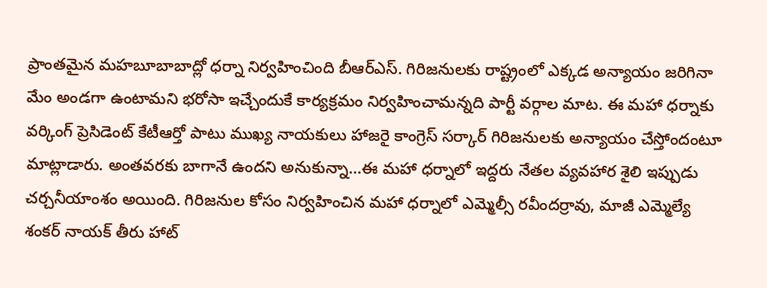ప్రాంతమైన మహబూబాబాద్లో ధర్నా నిర్వహించింది బీఆర్ఎస్. గిరిజనులకు రాష్ట్రంలో ఎక్కడ అన్యాయం జరిగినా మేం అండగా ఉంటామని భరోసా ఇచ్చేందుకే కార్యక్రమం నిర్వహించామన్నది పార్టీ వర్గాల మాట. ఈ మహా ధర్నాకు వర్కింగ్ ప్రెసిడెంట్ కేటీఆర్తో పాటు ముఖ్య నాయకులు హాజరై కాంగ్రెస్ సర్కార్ గిరిజనులకు అన్యాయం చేస్తోందంటూ మాట్లాడారు. అంతవరకు బాగానే ఉందని అనుకున్నా…ఈ మహా ధర్నాలో ఇద్దరు నేతల వ్యవహార శైలి ఇప్పుడు చర్చనీయాంశం అయింది. గిరిజనుల కోసం నిర్వహించిన మహా ధర్నాలో ఎమ్మెల్సీ రవీందర్రావు, మాజీ ఎమ్మెల్యే శంకర్ నాయక్ తీరు హాట్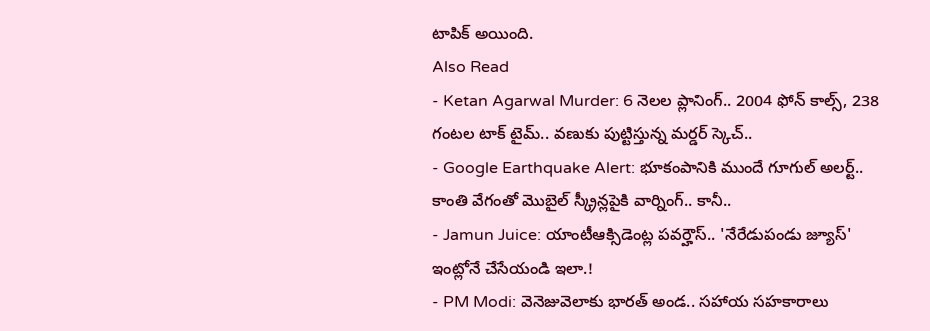టాపిక్ అయింది.
Also Read
- Ketan Agarwal Murder: 6 నెలల ప్లానింగ్.. 2004 ఫోన్ కాల్స్, 238 గంటల టాక్ టైమ్.. వణుకు పుట్టిస్తున్న మర్డర్ స్కెచ్..
- Google Earthquake Alert: భూకంపానికి ముందే గూగుల్ అలర్ట్.. కాంతి వేగంతో మొబైల్ స్క్రీన్లపైకి వార్నింగ్.. కానీ..
- Jamun Juice: యాంటీఆక్సిడెంట్ల పవర్హౌస్.. 'నేరేడుపండు జ్యూస్' ఇంట్లోనే చేసేయండి ఇలా.!
- PM Modi: వెనెజువెలాకు భారత్ అండ.. సహాయ సహకారాలు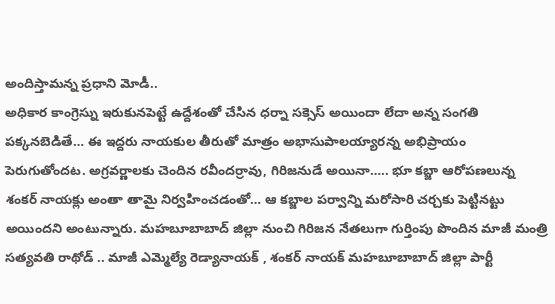అందిస్తామన్న ప్రధాని మోడీ..
అధికార కాంగ్రెస్ను ఇరుకునపెట్టే ఉద్దేశంతో చేసిన ధర్నా సక్సెస్ అయిందా లేదా అన్న సంగతి పక్కనబెడితే… ఈ ఇద్దరు నాయకుల తీరుతో మాత్రం అభాసుపాలయ్యారన్న అభిప్రాయం పెరుగుతోందట. అగ్రవర్ణాలకు చెందిన రవీందర్రావు, గిరిజనుడే అయినా….. భూ కబ్జా ఆరోపణలున్న శంకర్ నాయక్లు అంతా తామై నిర్వహించడంతో… ఆ కబ్జాల పర్వాన్ని మరోసారి చర్చకు పెట్టినట్టు అయిందని అంటున్నారు. మహబూబాబాద్ జిల్లా నుంచి గిరిజన నేతలుగా గుర్తింపు పొందిన మాజీ మంత్రి సత్యవతి రాథోడ్ .. మాజీ ఎమ్మెల్యే రెడ్యానాయక్ , శంకర్ నాయక్ మహబూబాబాద్ జిల్లా పార్టీ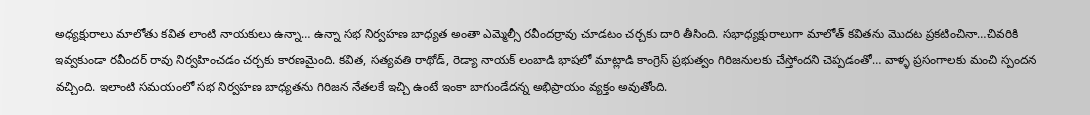అధ్యక్షురాలు మాలోతు కవిత లాంటి నాయకులు ఉన్నా… ఉన్నా సభ నిర్వహణ బాధ్యత అంతా ఎమ్మెల్సీ రవీందర్రావు చూడటం చర్చకు దారి తీసింది. సభాధ్యక్షురాలుగా మాలోత్ కవితను మొదట ప్రకటించినా…చివరికి ఇవ్వకుండా రవీందర్ రావు నిర్వహించడం చర్చకు కారణమైంది. కవిత, సత్యవతి రాథోడ్, రెడ్యా నాయక్ లంబాడి భాషలో మాట్లాడి కాంగ్రెస్ ప్రభుత్వం గిరిజనులకు చేస్తోందని చెప్పడంతో… వాళ్ళ ప్రసంగాలకు మంచి స్పందన వచ్చింది. ఇలాంటి సమయంలో సభ నిర్వహణ బాధ్యతను గిరిజన నేతలకే ఇచ్చి ఉంటే ఇంకా బాగుండేదన్న అభిప్రాయం వ్యక్తం అవుతోంది.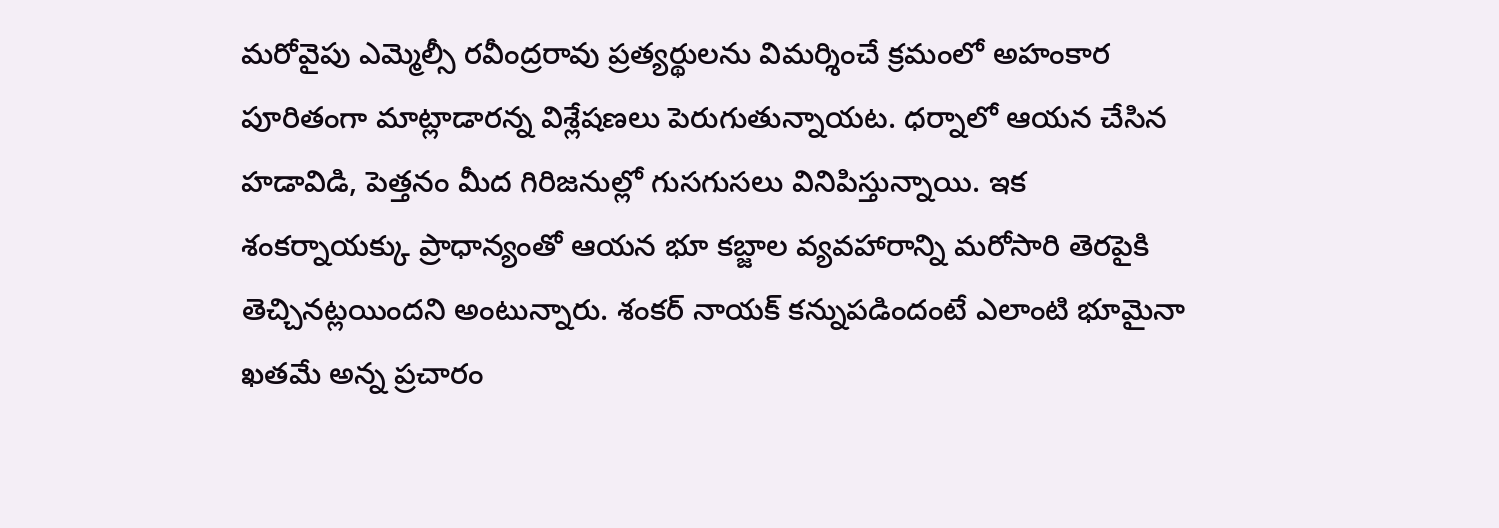మరోవైపు ఎమ్మెల్సీ రవీంద్రరావు ప్రత్యర్థులను విమర్శించే క్రమంలో అహంకార పూరితంగా మాట్లాడారన్న విశ్లేషణలు పెరుగుతున్నాయట. ధర్నాలో ఆయన చేసిన హడావిడి, పెత్తనం మీద గిరిజనుల్లో గుసగుసలు వినిపిస్తున్నాయి. ఇక శంకర్నాయక్కు ప్రాధాన్యంతో ఆయన భూ కబ్జాల వ్యవహారాన్ని మరోసారి తెరపైకి తెచ్చినట్లయిందని అంటున్నారు. శంకర్ నాయక్ కన్నుపడిందంటే ఎలాంటి భూమైనా ఖతమే అన్న ప్రచారం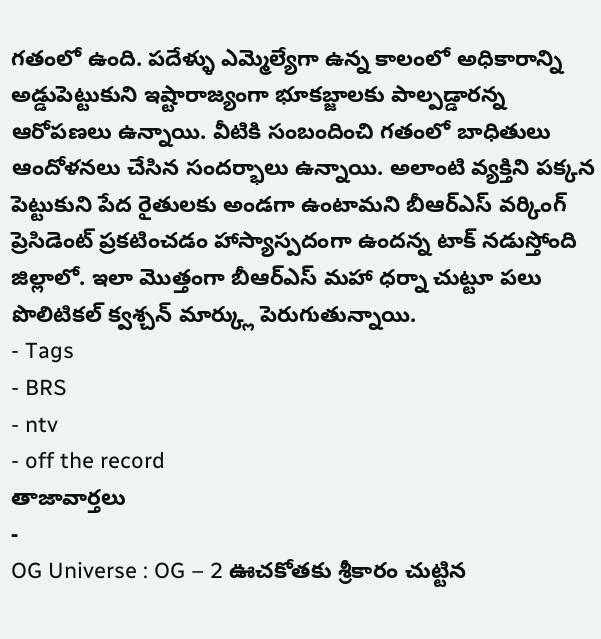గతంలో ఉంది. పదేళ్ళు ఎమ్మెల్యేగా ఉన్న కాలంలో అధికారాన్ని అడ్డుపెట్టుకుని ఇష్టారాజ్యంగా భూకబ్జాలకు పాల్పడ్డారన్న ఆరోపణలు ఉన్నాయి. వీటికి సంబందించి గతంలో బాధితులు ఆందోళనలు చేసిన సందర్భాలు ఉన్నాయి. అలాంటి వ్యక్తిని పక్కన పెట్టుకుని పేద రైతులకు అండగా ఉంటామని బీఆర్ఎస్ వర్కింగ్ ప్రెసిడెంట్ ప్రకటించడం హాస్యాస్పదంగా ఉందన్న టాక్ నడుస్తోంది జిల్లాలో. ఇలా మొత్తంగా బీఆర్ఎస్ మహా ధర్నా చుట్టూ పలు పొలిటికల్ క్వశ్చన్ మార్క్లు పెరుగుతున్నాయి.
- Tags
- BRS
- ntv
- off the record
తాజావార్తలు
-
OG Universe : OG – 2 ఊచకోతకు శ్రీకారం చుట్టిన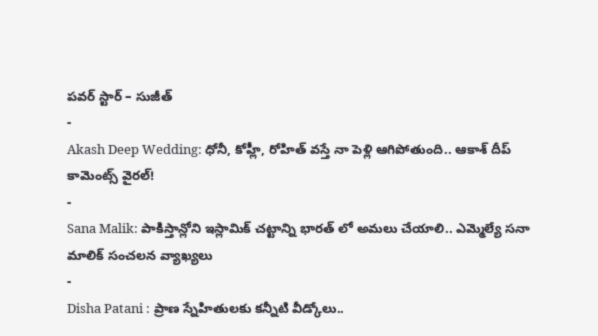పవర్ స్టార్ – సుజీత్
-
Akash Deep Wedding: ధోనీ, కోహ్లీ, రోహిత్ వస్తే నా పెళ్లి ఆగిపోతుంది.. ఆకాశ్ దీప్ కామెంట్స్ వైరల్!
-
Sana Malik: పాకిస్తాన్లోని ఇస్లామిక్ చట్టాన్ని భారత్ లో అమలు చేయాలి.. ఎమ్మెల్యే సనా మాలిక్ సంచలన వ్యాఖ్యలు
-
Disha Patani : ప్రాణ స్నేహితులకు కన్నీటి వీడ్కోలు..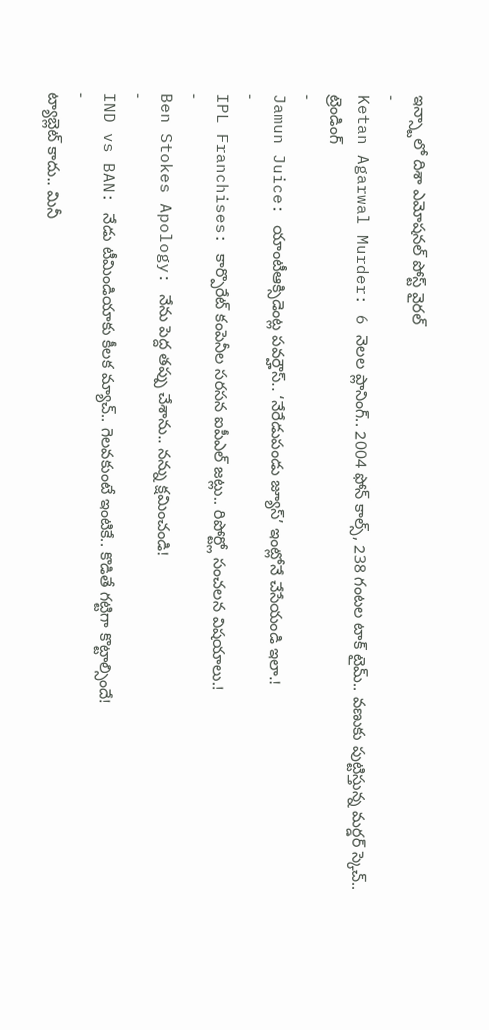ఇన్స్టాలో దిశా ఎమోషనల్ పోస్ట్ వైరల్
-
Ketan Agarwal Murder: 6 నెలల ప్లానింగ్.. 2004 ఫోన్ కాల్స్, 238 గంటల టాక్ టైమ్.. వణుకు పుట్టిస్తున్న మర్డర్ స్కెచ్..
ట్రెండింగ్
-
Jamun Juice: యాంటీఆక్సిడెంట్ల పవర్హౌస్.. ‘నేరేడుపండు జ్యూస్’ ఇంట్లోనే చేసేయండి ఇలా.!
-
IPL Franchises: కార్పొరేట్ కంపెనీల సరసన ఐపీఎల్ జట్లు.. రిపోర్ట్లో సంచలన విషయాలు.!
-
Ben Stokes Apology: నేను పెద్ద తప్పు చేశాను.. నన్ను క్షమించండి!
-
IND vs BAN: నేడు టీమిండియాకు కీలక మ్యాచ్.. గెలవకుంటే ఇంటికే.. కొడితే గట్టిగా కొట్టాల్సిందే!
-
ట్యాబ్లెట్ కాదు.. మినీ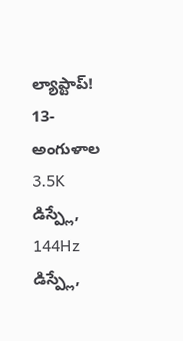ల్యాప్టాప్! 13-అంగుళాల 3.5K డిస్ప్లే, 144Hz డిస్ప్లే,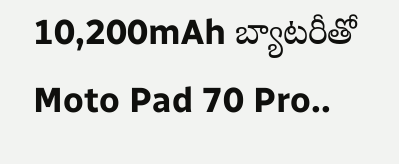10,200mAh బ్యాటరీతో Moto Pad 70 Pro..